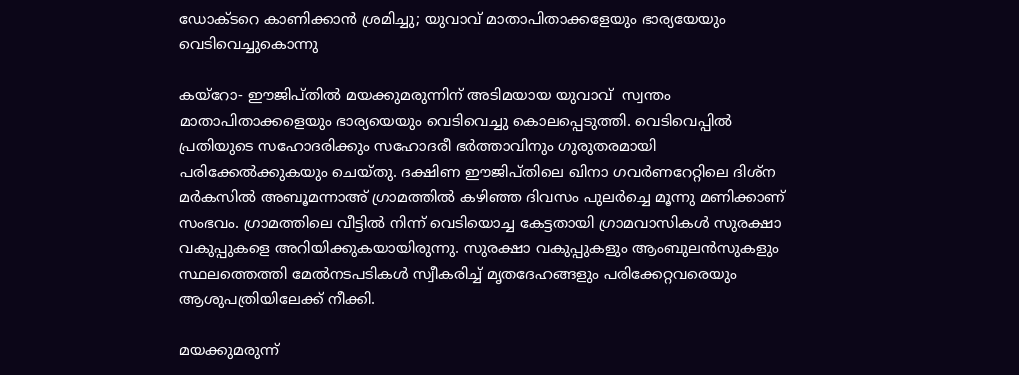ഡോക്ടറെ കാണിക്കാന്‍ ശ്രമിച്ചു; യുവാവ് മാതാപിതാക്കളേയും ഭാര്യയേയും വെടിവെച്ചുകൊന്നു

കയ്‌റോ- ഈജിപ്തില്‍ മയക്കുമരുന്നിന് അടിമയായ യുവാവ്  സ്വന്തം മാതാപിതാക്കളെയും ഭാര്യയെയും വെടിവെച്ചു കൊലപ്പെടുത്തി. വെടിവെപ്പില്‍ പ്രതിയുടെ സഹോദരിക്കും സഹോദരീ ഭര്‍ത്താവിനും ഗുരുതരമായി പരിക്കേല്‍ക്കുകയും ചെയ്തു. ദക്ഷിണ ഈജിപ്തിലെ ഖിനാ ഗവര്‍ണറേറ്റിലെ ദിശ്‌ന മര്‍കസില്‍ അബൂമന്നാഅ് ഗ്രാമത്തില്‍ കഴിഞ്ഞ ദിവസം പുലര്‍ച്ചെ മൂന്നു മണിക്കാണ് സംഭവം. ഗ്രാമത്തിലെ വീട്ടില്‍ നിന്ന് വെടിയൊച്ച കേട്ടതായി ഗ്രാമവാസികള്‍ സുരക്ഷാ വകുപ്പുകളെ അറിയിക്കുകയായിരുന്നു. സുരക്ഷാ വകുപ്പുകളും ആംബുലന്‍സുകളും സ്ഥലത്തെത്തി മേല്‍നടപടികള്‍ സ്വീകരിച്ച് മൃതദേഹങ്ങളും പരിക്കേറ്റവരെയും ആശുപത്രിയിലേക്ക് നീക്കി.

മയക്കുമരുന്ന്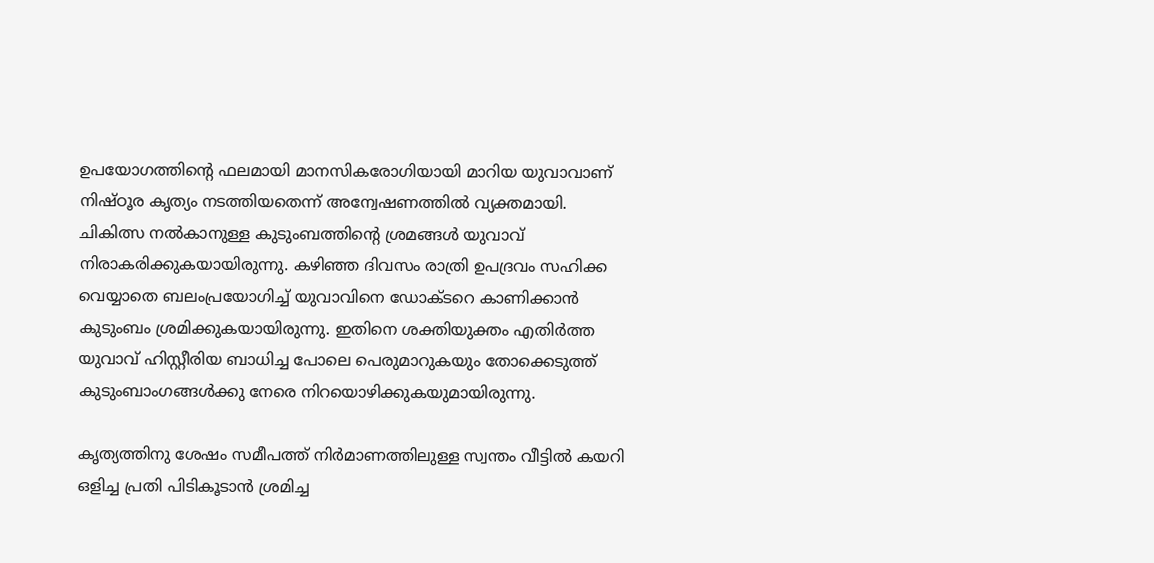ഉപയോഗത്തിന്റെ ഫലമായി മാനസികരോഗിയായി മാറിയ യുവാവാണ് നിഷ്ഠൂര കൃത്യം നടത്തിയതെന്ന് അന്വേഷണത്തില്‍ വ്യക്തമായി. ചികിത്സ നല്‍കാനുള്ള കുടുംബത്തിന്റെ ശ്രമങ്ങള്‍ യുവാവ് നിരാകരിക്കുകയായിരുന്നു. കഴിഞ്ഞ ദിവസം രാത്രി ഉപദ്രവം സഹിക്ക വെയ്യാതെ ബലംപ്രയോഗിച്ച് യുവാവിനെ ഡോക്ടറെ കാണിക്കാന്‍ കുടുംബം ശ്രമിക്കുകയായിരുന്നു. ഇതിനെ ശക്തിയുക്തം എതിര്‍ത്ത യുവാവ് ഹിസ്റ്റീരിയ ബാധിച്ച പോലെ പെരുമാറുകയും തോക്കെടുത്ത് കുടുംബാംഗങ്ങള്‍ക്കു നേരെ നിറയൊഴിക്കുകയുമായിരുന്നു.

കൃത്യത്തിനു ശേഷം സമീപത്ത് നിര്‍മാണത്തിലുള്ള സ്വന്തം വീട്ടില്‍ കയറി ഒളിച്ച പ്രതി പിടികൂടാന്‍ ശ്രമിച്ച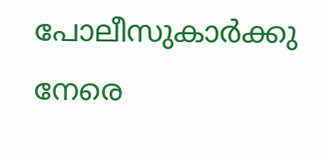പോലീസുകാര്‍ക്കു നേരെ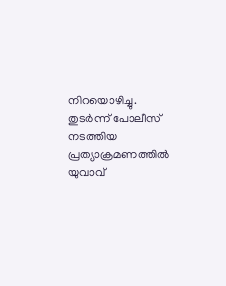നിറയൊഴിച്ചു. തുടര്‍ന്ന് പോലീസ് നടത്തിയ പ്രത്യാക്രമണത്തില്‍ യുവാവ്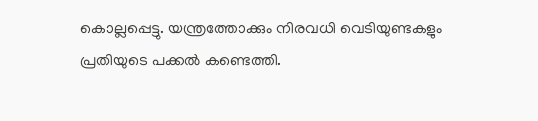കൊല്ലപ്പെട്ടു. യന്ത്രത്തോക്കും നിരവധി വെടിയുണ്ടകളും പ്രതിയുടെ പക്കല്‍ കണ്ടെത്തി.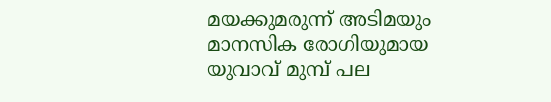മയക്കുമരുന്ന് അടിമയും മാനസിക രോഗിയുമായ യുവാവ് മുമ്പ് പല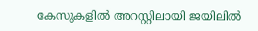കേസുകളില്‍ അറസ്റ്റിലായി ജയിലില്‍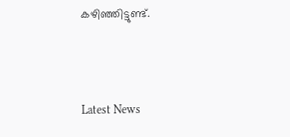കഴിഞ്ഞിട്ടുണ്ട്.



Latest News